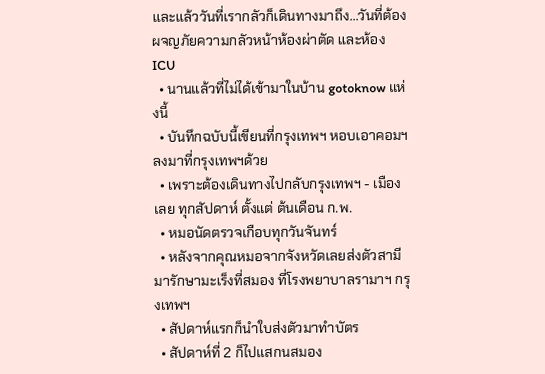และแล้ววันที่เรากลัวก็เดินทางมาถึง...วันที่ต้องผจญภัยความกลัวหน้าห้องผ่าตัด และห้อง ICU
  • นานแล้วที่ไม่ได้เข้ามาในบ้าน gotoknow แห่งนี้
  • บันทึกฉบับนี้เขียนที่กรุงเทพฯ หอบเอาคอมฯ ลงมาที่กรุงเทพฯด้วย
  • เพราะต้องเดินทางไปกลับกรุงเทพฯ - เมืองเลย ทุกสัปดาห์ ตั้งแต่ ต้นเดือน ก.พ.
  • หมอนัดตรวจเกือบทุกวันจันทร์
  • หลังจากคุณหมอจากจังหวัดเลยส่งตัวสามีมารักษามะเร็งที่สมอง ที่โรงพยาบาลรามาฯ กรุงเทพฯ
  • สัปดาห์แรกก็นำใบส่งตัวมาทำบัตร
  • สัปดาห์ที่ 2 ก็ไปแสกนสมอง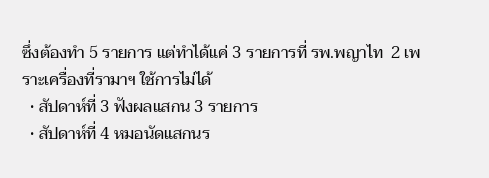ซึ่งต้องทำ 5 รายการ แต่ทำได้แค่ 3 รายการที่ รพ.พญาไท  2 เพราะเครื่องที่รามาฯ ใช้การไม่ได้
  • สัปดาห์ที่ 3 ฟังผลแสกน 3 รายการ
  • สัปดาห์ที่ 4 หมอนัดแสกนร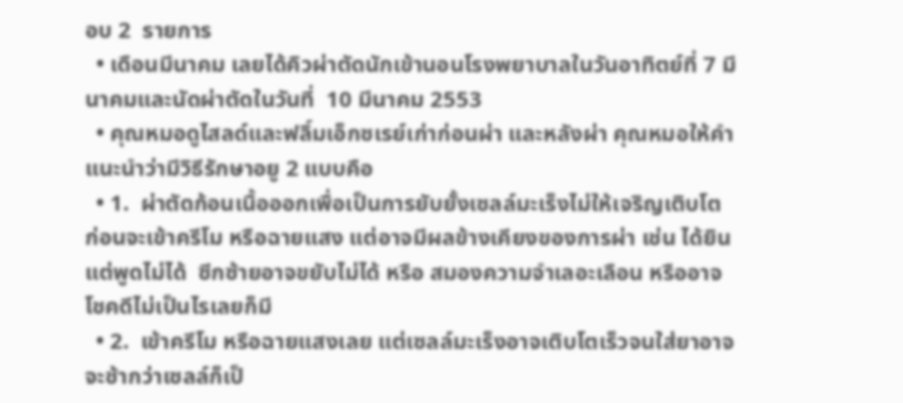อบ 2  รายการ
  • เดือนมีนาคม เลยได้คิวผ่าตัดนักเข้านอนโรงพยาบาลในวันอาทิตย์ที่ 7 มีนาคมและนัดผ่าตัดในวันที่  10 มีนาคม 2553
  • คุณหมอดูไสลด์และฟลิ์มเอ็กซเรย์เก่าก่อนผ่า และหลังผ่า คุณหมอให้คำแนะนำว่ามีวิธีรักษาอยู 2 แบบคือ
  • 1.  ผ่าตัดก้อนเนื้อออกเพื่อเป็นการยับยั้งเซลล์มะเร็งไม่ให้เจริญเติบโต  ก่อนจะเข้าครีโม หรือฉายแสง แต่อาจมีผลข้างเคียงของการผ่า เช่น ได้ยินแต่พูดไม่ได้  ซีกซ้ายอาจขยับไม่ได้ หรือ สมองความจำเลอะเลือน หรืออาจโชคดีไม่เป็นไรเลยก็มี
  • 2.  เข้าครีโม หรือฉายแสงเลย แต่เซลล์มะเร็งอาจเติบโตเร็วจนใส่ยาอาจจะช้ากว่าเซลล์ก็เป็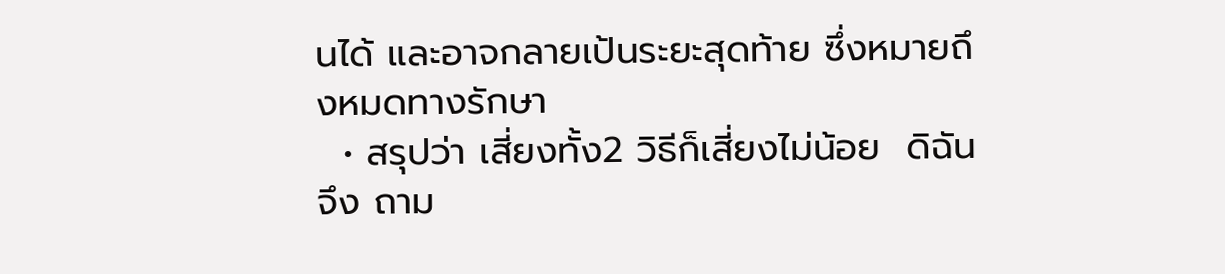นได้ และอาจกลายเป้นระยะสุดท้าย ซึ่งหมายถึงหมดทางรักษา
  • สรุปว่า เสี่ยงทั้ง2 วิธีก็เสี่ยงไม่น้อย  ดิฉันจึง ถาม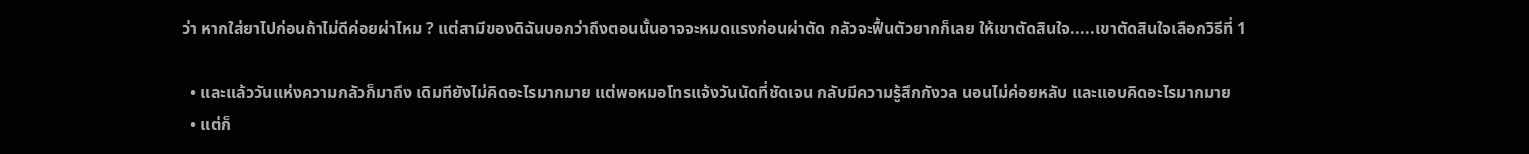ว่า หากใส่ยาไปก่อนถ้าไม่ดีค่อยผ่าไหม ? แต่สามีของดิฉันบอกว่าถึงตอนนั้นอาจจะหมดแรงก่อนผ่าตัด กลัวจะฟื้นตัวยากก็เลย ให้เขาตัดสินใจ.....เขาตัดสินใจเลือกวิธีที่ 1

  • และแล้ววันแห่งความกลัวก็มาถึง เดิมทียังไม่คิดอะไรมากมาย แต่พอหมอโทรแจ้งวันนัดที่ชัดเจน กลับมีความรู้สึกกังวล นอนไม่ค่อยหลับ และแอบคิดอะไรมากมาย
  • แต่ก็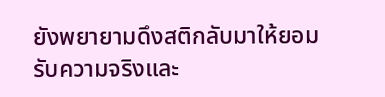ยังพยายามดึงสติกลับมาให้ยอมรับความจริงและ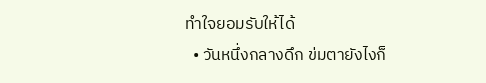ทำใจยอมรับให้ได้
  • วันหนึ่งกลางดึก ข่มตายังไงก็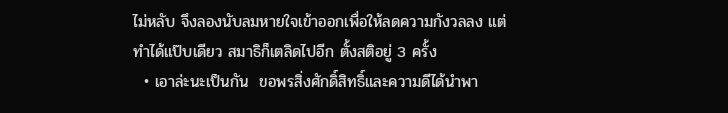ไม่หลับ จึงลองนับลมหายใจเข้าออกเพื่อให้ลดความกังวลลง แต่ทำได้แป๊บเดียว สมาธิก็เตลิดไปอีก ตั้งสติอยู่ 3 ครั้ง
  • เอาล่ะนะเป็นกัน  ขอพรสิ่งศักดิ์สิทธิ์และความดีได้นำพา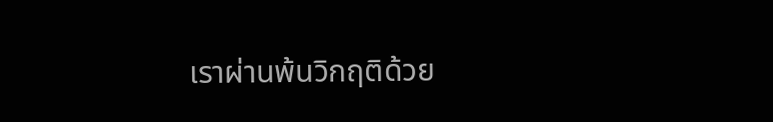เราผ่านพ้นวิกฤติด้วย